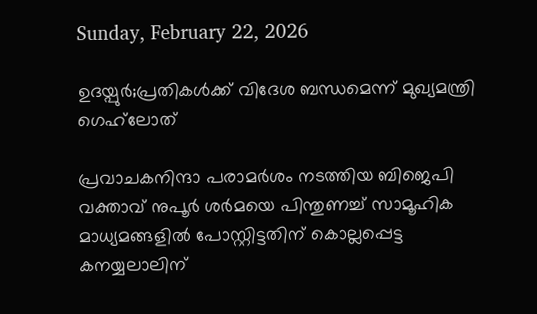Sunday, February 22, 2026

ഉദയ്പുര്‍;പ്രതികള്‍ക്ക് വിദേശ ബന്ധമെന്ന് മുഖ്യമന്ത്രി ഗെഹ്‌ലോത്

പ്രവാചകനിന്ദാ പരാമര്‍ശം നടത്തിയ ബിജെപി വക്താവ് നുപൂര്‍ ശര്‍മയെ പിന്തുണച്ച് സാമൂഹിക മാധ്യമങ്ങളില്‍ പോസ്റ്റിട്ടതിന് കൊല്ലപ്പെട്ട കനയ്യലാലിന്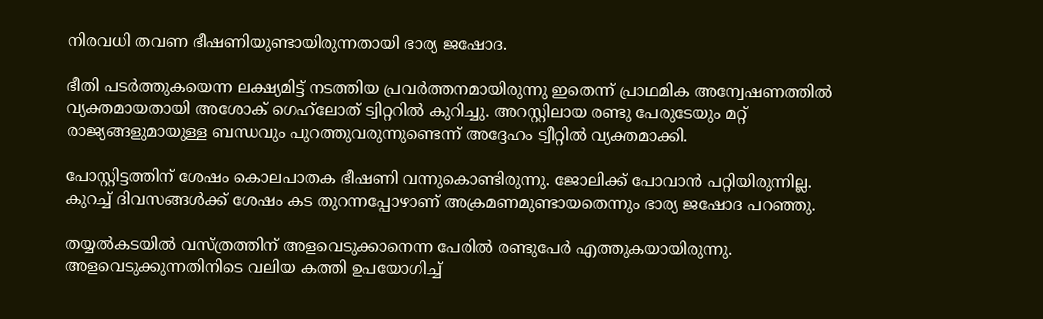നിരവധി തവണ ഭീഷണിയുണ്ടായിരുന്നതായി ഭാര്യ ജഷോദ.

ഭീതി പടര്‍ത്തുകയെന്ന ലക്ഷ്യമിട്ട് നടത്തിയ പ്രവര്‍ത്തനമായിരുന്നു ഇതെന്ന് പ്രാഥമിക അന്വേഷണത്തില്‍ വ്യക്തമായതായി അശോക് ഗെഹ്‌ലോത് ട്വിറ്ററില്‍ കുറിച്ചു. അറസ്റ്റിലായ രണ്ടു പേരുടേയും മറ്റ് രാജ്യങ്ങളുമായുള്ള ബന്ധവും പുറത്തുവരുന്നുണ്ടെന്ന് അദ്ദേഹം ട്വീറ്റില്‍ വ്യക്തമാക്കി.

പോസ്റ്റിട്ടത്തിന് ശേഷം കൊലപാതക ഭീഷണി വന്നുകൊണ്ടിരുന്നു. ജോലിക്ക് പോവാന്‍ പറ്റിയിരുന്നില്ല. കുറച്ച് ദിവസങ്ങള്‍ക്ക് ശേഷം കട തുറന്നപ്പോഴാണ് അക്രമണമുണ്ടായതെന്നും ഭാര്യ ജഷോദ പറഞ്ഞു.

തയ്യല്‍കടയില്‍ വസ്ത്രത്തിന് അളവെടുക്കാനെന്ന പേരില്‍ രണ്ടുപേര്‍ എത്തുകയായിരുന്നു. അളവെടുക്കുന്നതിനിടെ വലിയ കത്തി ഉപയോഗിച്ച്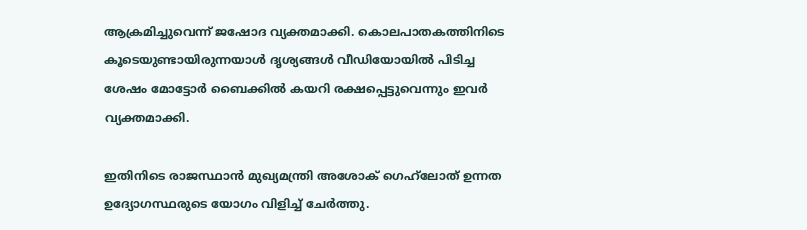ആക്രമിച്ചുവെന്ന് ജഷോദ വ്യക്തമാക്കി. കൊലപാതകത്തിനിടെ കൂടെയുണ്ടായിരുന്നയാള്‍ ദൃശ്യങ്ങള്‍ വീഡിയോയില്‍ പിടിച്ച ശേഷം മോട്ടോര്‍ ബൈക്കില്‍ കയറി രക്ഷപ്പെട്ടുവെന്നും ഇവര്‍ വ്യക്തമാക്കി.

ഇതിനിടെ രാജസ്ഥാന്‍ മുഖ്യമന്ത്രി അശോക് ഗെഹ്‌ലോത് ഉന്നത ഉദ്യോഗസ്ഥരുടെ യോഗം വിളിച്ച് ചേര്‍ത്തു.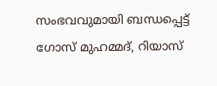സംഭവവുമായി ബന്ധപ്പെട്ട് ഗോസ് മുഹമ്മദ്, റിയാസ്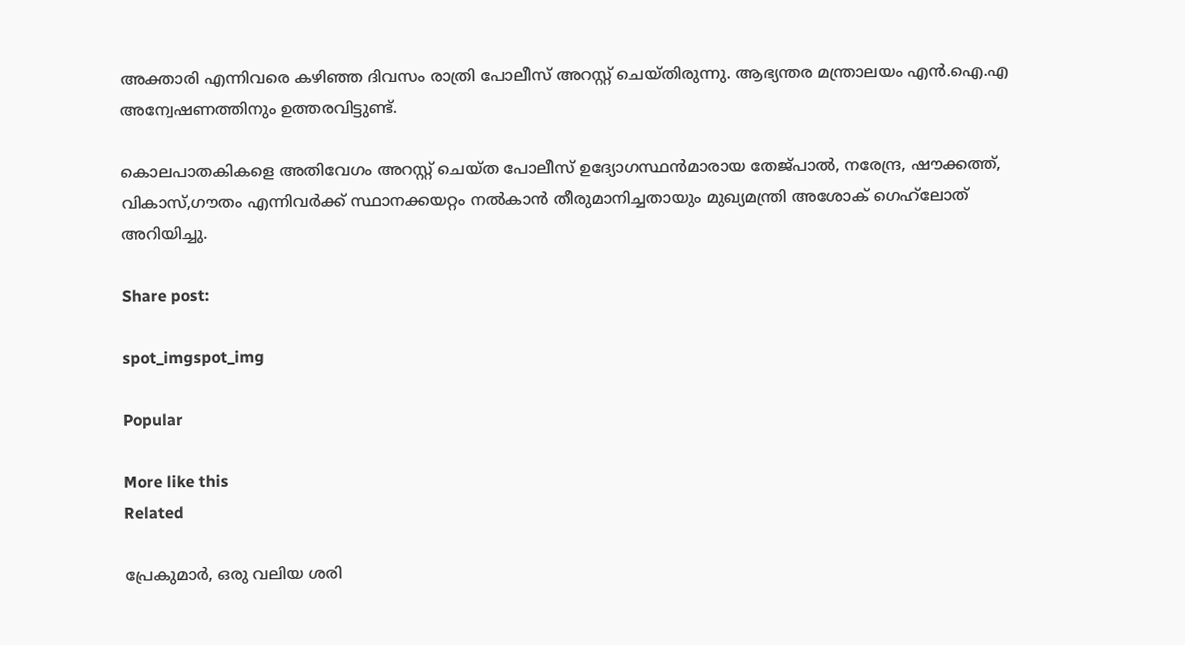അക്താരി എന്നിവരെ കഴിഞ്ഞ ദിവസം രാത്രി പോലീസ് അറസ്റ്റ് ചെയ്തിരുന്നു. ആഭ്യന്തര മന്ത്രാലയം എന്‍.ഐ.എ അന്വേഷണത്തിനും ഉത്തരവിട്ടുണ്ട്.

കൊലപാതകികളെ അതിവേഗം അറസ്റ്റ് ചെയ്ത പോലീസ് ഉദ്യോഗസ്ഥന്‍മാരായ തേജ്പാല്‍, നരേന്ദ്ര, ഷൗക്കത്ത്, വികാസ്,ഗൗതം എന്നിവര്‍ക്ക് സ്ഥാനക്കയറ്റം നല്‍കാന്‍ തീരുമാനിച്ചതായും മുഖ്യമന്ത്രി അശോക് ഗെഹ്‌ലോത് അറിയിച്ചു.

Share post:

spot_imgspot_img

Popular

More like this
Related

പ്രേകുമാർ, ഒരു വലിയ ശരി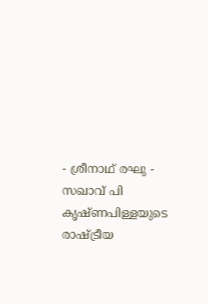- ശ്രീനാഥ് രഘു - സഖാവ് പി കൃഷ്ണപിള്ളയുടെ രാഷ്ട്രീയ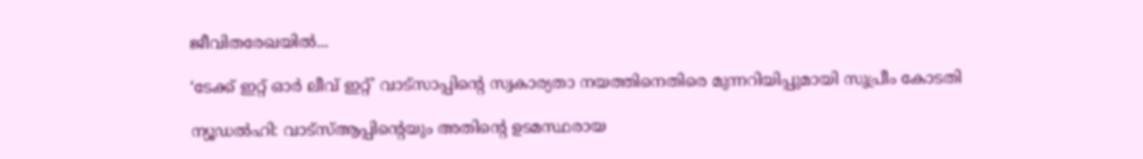ജീവിതരേഖയിൽ...

‘ടേക്ക് ഇറ്റ് ഓർ ലീവ് ഇറ്റ്’ വാട്സാപ്പിന്റെ സ്വകാര്യതാ നയത്തിനെതിരെ മുന്നറിയിപ്പുമായി സുപ്രീം കോടതി

ന്യൂഡൽഹി: വാട്‌സ്ആപ്പിന്റെയും അതിന്റെ ഉടമസ്ഥരായ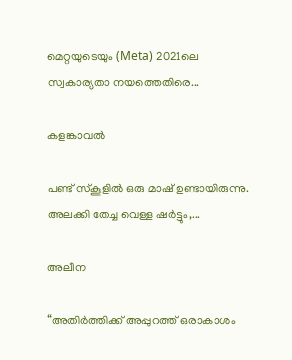മെറ്റയുടെയും (Meta) 2021ലെ സ്വകാര്യതാ നയത്തെതിരെ...

കളങ്കാവൽ

പണ്ട് സ്കൂളിൽ ഒരു മാഷ് ഉണ്ടായിരുന്നു. അലക്കി തേച്ച വെള്ള ഷർട്ടും,...

അലീന

“അതിര്‍ത്തിക്ക് അപ്പുറത്ത് ഒരാകാശം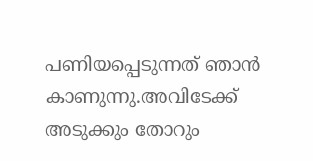പണിയപ്പെടുന്നത് ഞാന്‍ കാണുന്നു.അവിടേക്ക് അടുക്കും തോറും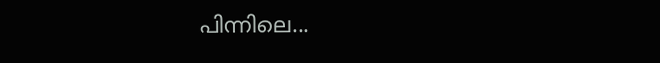പിന്നിലെ...